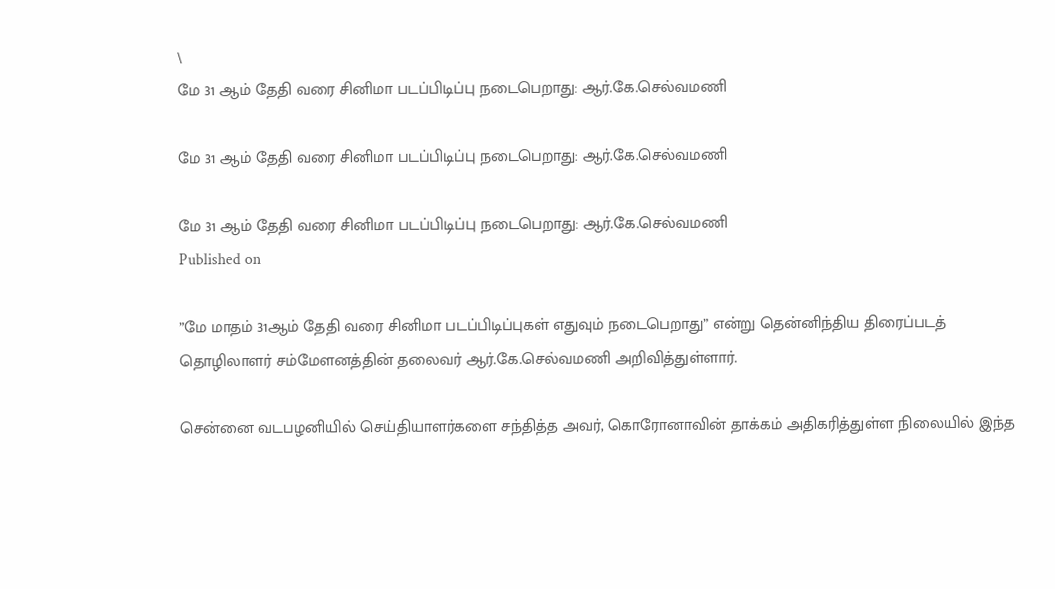\
மே 31 ஆம் தேதி வரை சினிமா படப்பிடிப்பு நடைபெறாது: ஆர்.கே.செல்வமணி

மே 31 ஆம் தேதி வரை சினிமா படப்பிடிப்பு நடைபெறாது: ஆர்.கே.செல்வமணி

மே 31 ஆம் தேதி வரை சினிமா படப்பிடிப்பு நடைபெறாது: ஆர்.கே.செல்வமணி
Published on

”மே மாதம் 31ஆம் தேதி வரை சினிமா படப்பிடிப்புகள் எதுவும் நடைபெறாது” என்று தென்னிந்திய திரைப்படத் தொழிலாளர் சம்மேளனத்தின் தலைவர் ஆர்.கே.செல்வமணி அறிவித்துள்ளார்.

சென்னை வடபழனியில் செய்தியாளர்களை சந்தித்த அவர், கொரோனாவின் தாக்கம் அதிகரித்துள்ள நிலையில் இந்த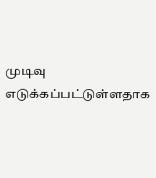முடிவு எடுக்கப்பட்டுள்ளதாக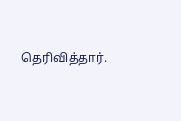தெரிவித்தார்.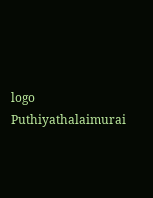logo
Puthiyathalaimurai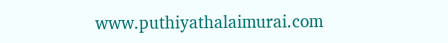www.puthiyathalaimurai.com